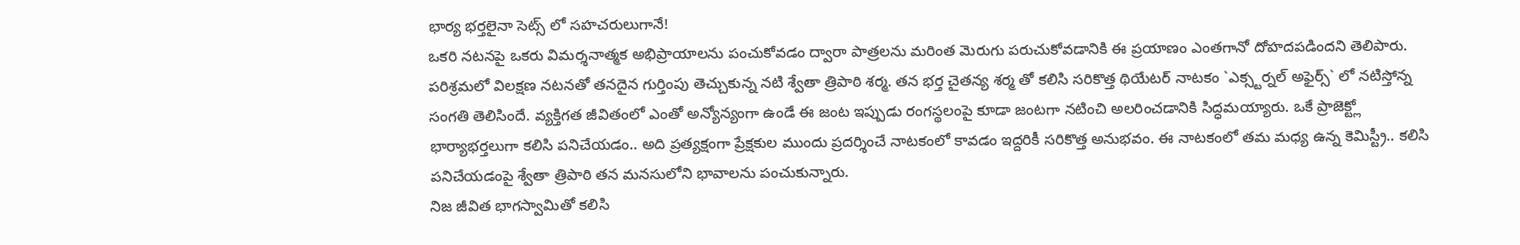భార్య భర్తలైనా సెట్స్ లో సహచరులుగానే!
ఒకరి నటనపై ఒకరు విమర్శనాత్మక అభిప్రాయాలను పంచుకోవడం ద్వారా పాత్రలను మరింత మెరుగు పరుచుకోవడానికి ఈ ప్రయాణం ఎంతగానో దోహదపడిందని తెలిపారు.
పరిశ్రమలో విలక్షణ నటనతో తనదైన గుర్తింపు తెచ్చుకున్న నటి శ్వేతా త్రిపాఠి శర్మ. తన భర్త చైతన్య శర్మ తో కలిసి సరికొత్త థియేటర్ నాటకం `ఎక్స్టర్నల్ అఫైర్స్` లో నటిస్తోన్న సంగతి తెలిసిందే. వ్యక్తిగత జీవితంలో ఎంతో అన్యోన్యంగా ఉండే ఈ జంట ఇప్పుడు రంగస్థలంపై కూడా జంటగా నటించి అలరించడానికి సిద్ధమయ్యారు. ఒకే ప్రాజెక్ట్లో భార్యాభర్తలుగా కలిసి పనిచేయడం.. అది ప్రత్యక్షంగా ప్రేక్షకుల ముందు ప్రదర్శించే నాటకంలో కావడం ఇద్దరికీ సరికొత్త అనుభవం. ఈ నాటకంలో తమ మధ్య ఉన్న కెమిస్ట్రీ.. కలిసి పనిచేయడంపై శ్వేతా త్రిపాఠి తన మనసులోని భావాలను పంచుకున్నారు.
నిజ జీవిత భాగస్వామితో కలిసి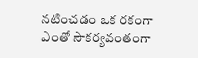నటించడం ఒక రకంగా ఎంతో సౌకర్యవంతంగా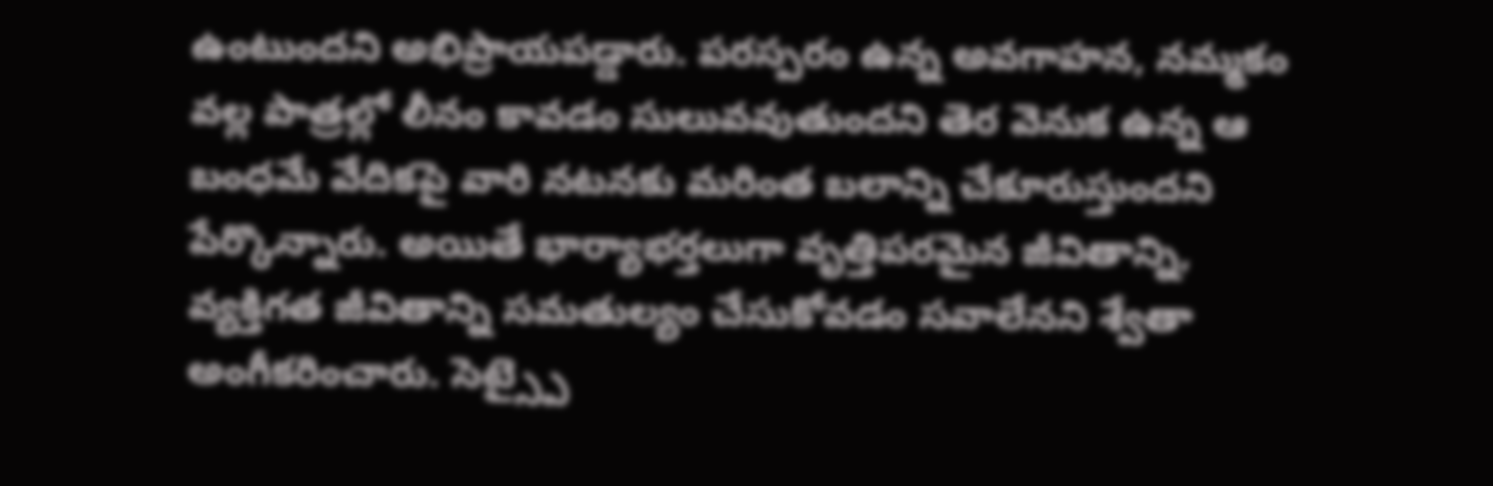ఉంటుందని అభిప్రాయపడ్డారు. పరస్పరం ఉన్న అవగాహన, నమ్మకం వల్ల పాత్రల్లో లీనం కావడం సులువవుతుందని తెర వెనుక ఉన్న ఆ బంధమే వేదికపై వారి నటనకు మరింత బలాన్ని చేకూరుస్తుందని పేర్కొన్నారు. అయితే భార్యాభర్తలుగా వృత్తిపరమైన జీవితాన్ని, వ్యక్తిగత జీవితాన్ని సమతుల్యం చేసుకోవడం సవాలేనని శ్వేతా అంగీకరించారు. సెట్స్పై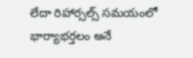లేదా రిహార్సల్స్ సమయంలో భార్యాభర్తలం అనే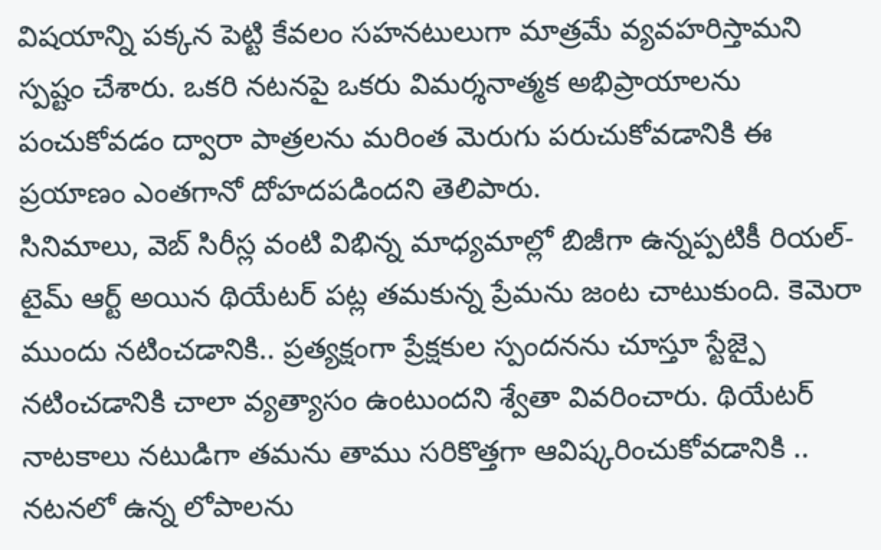విషయాన్ని పక్కన పెట్టి కేవలం సహనటులుగా మాత్రమే వ్యవహరిస్తామని స్పష్టం చేశారు. ఒకరి నటనపై ఒకరు విమర్శనాత్మక అభిప్రాయాలను పంచుకోవడం ద్వారా పాత్రలను మరింత మెరుగు పరుచుకోవడానికి ఈ ప్రయాణం ఎంతగానో దోహదపడిందని తెలిపారు.
సినిమాలు, వెబ్ సిరీస్ల వంటి విభిన్న మాధ్యమాల్లో బిజీగా ఉన్నప్పటికీ రియల్-టైమ్ ఆర్ట్ అయిన థియేటర్ పట్ల తమకున్న ప్రేమను జంట చాటుకుంది. కెమెరా ముందు నటించడానికి.. ప్రత్యక్షంగా ప్రేక్షకుల స్పందనను చూస్తూ స్టేజ్పై నటించడానికి చాలా వ్యత్యాసం ఉంటుందని శ్వేతా వివరించారు. థియేటర్ నాటకాలు నటుడిగా తమను తాము సరికొత్తగా ఆవిష్కరించుకోవడానికి .. నటనలో ఉన్న లోపాలను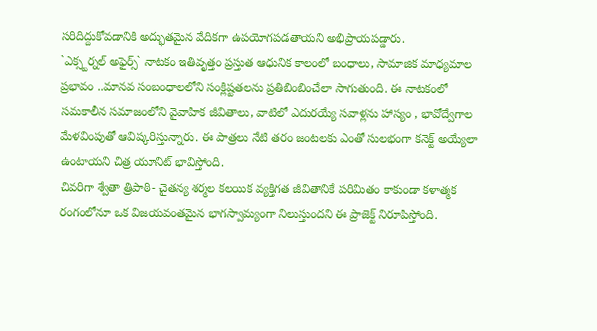సరిదిద్దుకోవడానికి అద్భుతమైన వేదికగా ఉపయోగపడతాయని అభిప్రాయపడ్డారు.
`ఎక్స్టర్నల్ అఫైర్స్` నాటకం ఇతివృత్తం ప్రస్తుత ఆధునిక కాలంలో బంధాలు, సామాజిక మాధ్యమాల ప్రభావం ..మానవ సంబంధాలలోని సంక్లిష్టతలను ప్రతిబింబించేలా సాగుతుంది. ఈ నాటకంలో సమకాలీన సమాజంలోని వైవాహిక జీవితాలు, వాటిలో ఎదురయ్యే సవాళ్లను హాస్యం , భావోద్వేగాల మేళవింపుతో ఆవిష్కరిస్తున్నారు. ఈ పాత్రలు నేటి తరం జంటలకు ఎంతో సులభంగా కనెక్ట్ అయ్యేలా ఉంటాయని చిత్ర యూనిట్ భావిస్తోంది.
చివరిగా శ్వేతా త్రిపాఠి- చైతన్య శర్మల కలయిక వ్యక్తిగత జీవితానికే పరిమితం కాకుండా కళాత్మక రంగంలోనూ ఒక విజయవంతమైన భాగస్వామ్యంగా నిలుస్తుందని ఈ ప్రాజెక్ట్ నిరూపిస్తోంది.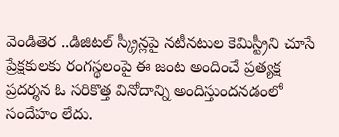వెండితెర ..డిజిటల్ స్క్రీన్లపై నటీనటుల కెమిస్ట్రీని చూసే ప్రేక్షకులకు రంగస్థలంపై ఈ జంట అందించే ప్రత్యక్ష ప్రదర్శన ఓ సరికొత్త వినోదాన్ని అందిస్తుందనడంలో సందేహం లేదు.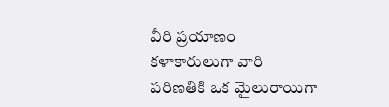వీరి ప్రయాణం కళాకారులుగా వారి పరిణతికి ఒక మైలురాయిగా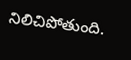నిలిచిపోతుంది.